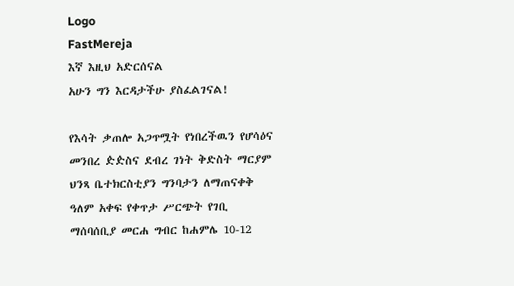Logo
FastMereja
እኛ እዚህ አድርሰናል
አሁን ግን እርዳታችሁ ያስፈልገናል!

የእሳት ቃጠሎ አጋጥሟት የነበረችዉን የሆሳዕና መንበረ ዽዽስና ደብረ ገነት ቅድስት ማርያም ህንጻ ቤተክርስቲያን ግንባታን ለማጠናቀቅ ዓለም አቀፍ የቀጥታ ሥርጭት የገቢ ማሰባሰቢያ መርሐ ግብር ከሐምሌ 10-12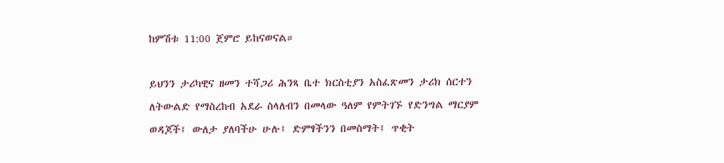ከምሽቱ 11:00 ጀምሮ ይከናወናል።

ይህንን ታሪካዊና ዘመን ተሻጋሪ ሕንጻ ቤተ ክርስቲያን አስፈጽመን ታሪክ ሰርተን ለትውልድ የማስረከብ አደራ ስላለብን በመላው ዓለም የምትገኙ የድንግል ማርያም ወዳጆች፤ ውለታ ያለባችሁ ሁሉ፤ ድምፃችንን በመስማት፤ ጥቂት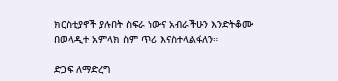ክርስቲያኖች ያሉበት ስፍራ ነውና አብራችሁን እንድትቆሙ በወላዲተ አምላክ ስም ጥሪ እናስተላልፋለን።

ድጋፍ ለማድረግ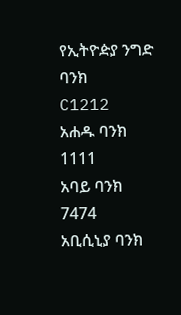የኢትዮዽያ ንግድ ባንክ
C1212
አሐዱ ባንክ
1111
አባይ ባንክ
7474
አቢሲኒያ ባንክ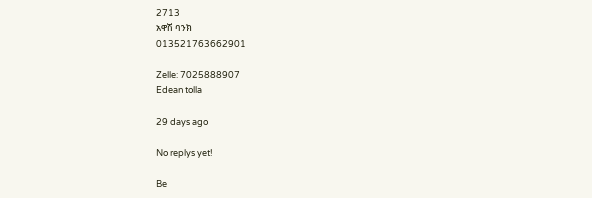2713
አዋሽ ባንክ
013521763662901

Zelle: 7025888907
Edean tolla

29 days ago

No replys yet!

Be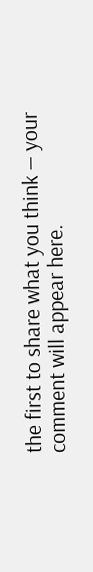the first to share what you think — your comment will appear here.